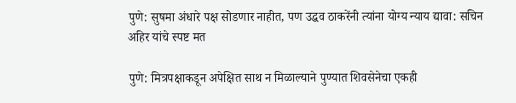पुणे: सुषमा अंधारे पक्ष सोडणार नाहीत, पण उद्धव ठाकरेंनी त्यांना योग्य न्याय द्यावा: सचिन अहिर यांचे स्पष्ट मत

पुणे: मित्रपक्षाकडून अपेक्षित साथ न मिळाल्याने पुण्यात शिवसेनेचा एकही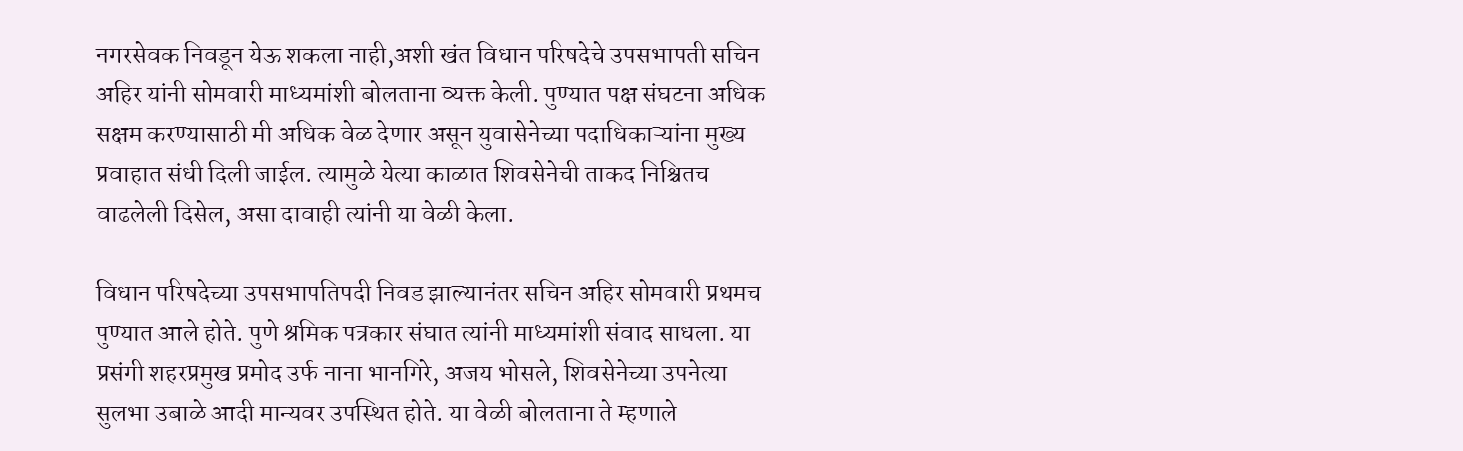नगरसेवक निवडून येऊ शकला नाही,अशी खंत विधान परिषदेचे उपसभापती सचिन अहिर यांनी सोमवारी माध्यमांशी बोलताना व्यक्त केली. पुण्यात पक्ष संघटना अधिक सक्षम करण्यासाठी मी अधिक वेळ देणार असून युवासेनेच्या पदाधिकाऱ्यांना मुख्य प्रवाहात संधी दिली जाईल. त्यामुळे येत्या काळात शिवसेनेची ताकद निश्चितच वाढलेली दिसेल, असा दावाही त्यांनी या वेळी केला.

विधान परिषदेच्या उपसभापतिपदी निवड झाल्यानंतर सचिन अहिर सोमवारी प्रथमच पुण्यात आले होते. पुणे श्रमिक पत्रकार संघात त्यांनी माध्यमांशी संवाद साधला. या प्रसंगी शहरप्रमुख प्रमोद उर्फ नाना भानगिरे, अजय भोसले, शिवसेनेच्या उपनेत्या सुलभा उबाळे आदी मान्यवर उपस्थित होते. या वेळी बोलताना ते म्हणाले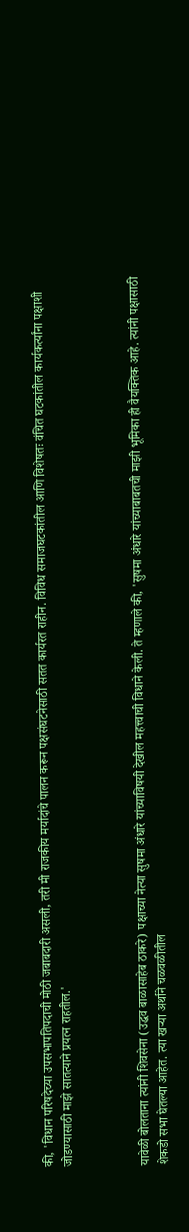की, 'विधान परिषदेच्या उपसभापतिपदाची मोठी जबाबदारी असली, तरी मी राजकीय मर्यादांचे पालन करून पक्षसंघटनेसाठी सतत कार्यरत राहीन. विविध समाजघटकांतील आणि विशेषतः वंचित घटकांतील कार्यकर्त्यांना पक्षाशी जोडण्यासाठी माझे सातत्याने प्रयत्न राहतील.'



यावेळी बोलताना त्यांनी शिवसेना (उद्धव बाळासाहेब ठाकरे) पक्षाच्या नेत्या सुषमा अंधारे यांच्याविषयी देखील महत्त्वाची विधाने केली. ते म्हणाले की, 'सुषमा अंधारे यांच्याबाबतची माझी भूमिका ही वैयक्तिक आहे. त्यांनी पक्षासाठी शेकडो सभा घेतल्या आहेत. त्या खऱ्या अर्थाने चळवळीतील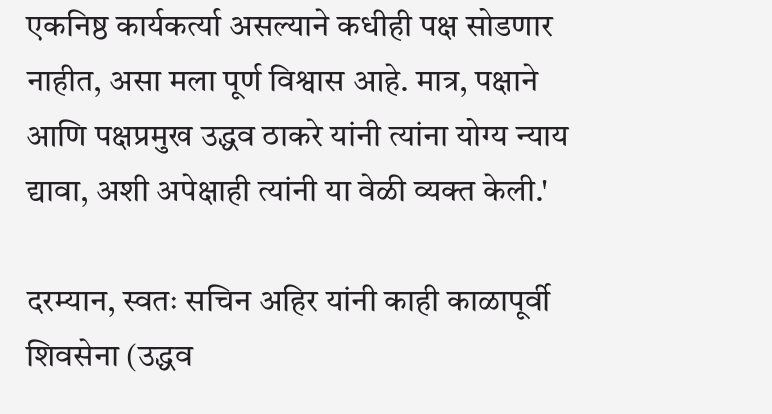एकनिष्ठ कार्यकर्त्या असल्याने कधीही पक्ष सोडणार नाहीत, असा मला पूर्ण विश्वास आहे. मात्र, पक्षाने आणि पक्षप्रमुख उद्धव ठाकरे यांनी त्यांना योग्य न्याय द्यावा, अशी अपेक्षाही त्यांनी या वेळी व्यक्त केली.'

दरम्यान, स्वतः सचिन अहिर यांनी काही काळापूर्वी शिवसेना (उद्धव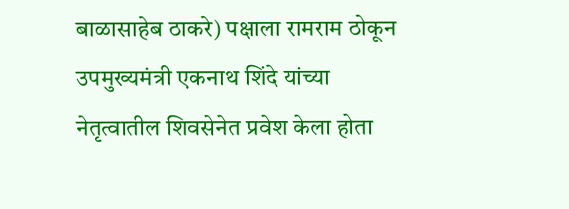बाळासाहेब ठाकरे) पक्षाला रामराम ठोकून उपमुख्यमंत्री एकनाथ शिंदे यांच्या नेतृत्वातील शिवसेनेत प्रवेश केला होता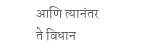आणि त्यानंतर ते विधान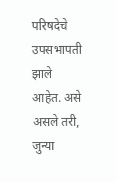परिषदेचे उपसभापती झाले आहेत. असे असले तरी, जुन्या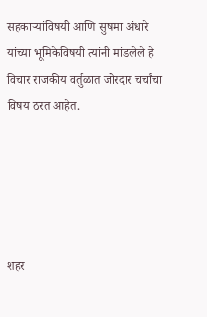सहकाऱ्यांविषयी आणि सुषमा अंधारे यांच्या भूमिकेविषयी त्यांनी मांडलेले हे विचार राजकीय वर्तुळात जोरदार चर्चांचा विषय ठरत आहेत.





शहर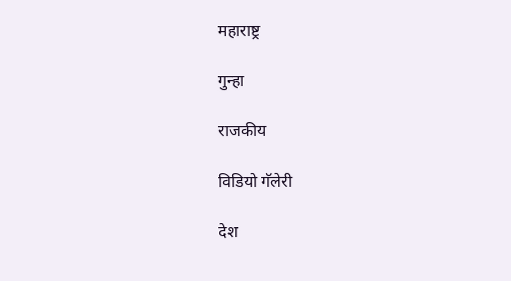महाराष्ट्र

गुन्हा

राजकीय

विडियो गॅलेरी

देश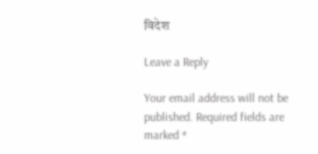विदेश

Leave a Reply

Your email address will not be published. Required fields are marked *